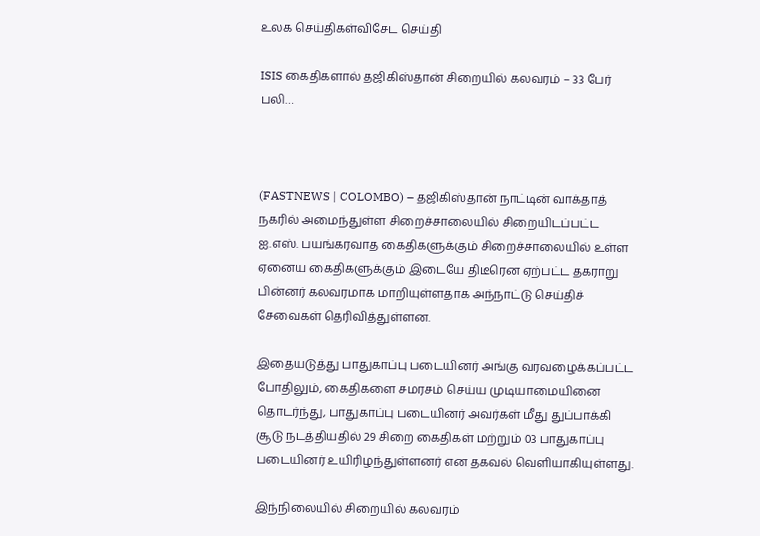உலக செய்திகள்விசேட செய்தி

ISIS கைதிகளால் தஜிகிஸ்தான் சிறையில் கலவரம் – 33 பேர் பலி…



(FASTNEWS | COLOMBO) – தஜிகிஸ்தான் நாட்டின் வாக்தாத் நகரில் அமைந்துள்ள சிறைச்சாலையில் சிறையிடப்பட்ட ஐ.எஸ். பயங்கரவாத கைதிகளுக்கும் சிறைச்சாலையில் உள்ள ஏனைய கைதிகளுக்கும் இடையே திடீரென ஏற்பட்ட தகராறு பின்னர் கலவரமாக மாறியுள்ளதாக அந்நாட்டு செய்திச் சேவைகள் தெரிவித்துள்ளன.

இதையடுத்து பாதுகாப்பு படையினர் அங்கு வரவழைக்கப்பட்ட போதிலும், கைதிகளை சமரசம் செய்ய முடியாமையினை தொடர்ந்து, பாதுகாப்பு படையினர் அவர்கள் மீது துப்பாக்கி சூடு நடத்தியதில் 29 சிறை கைதிகள் மற்றும் 03 பாதுகாப்பு படையினர் உயிரிழந்துள்ளனர் என தகவல் வெளியாகியுள்ளது.

இந்நிலையில் சிறையில் கலவரம்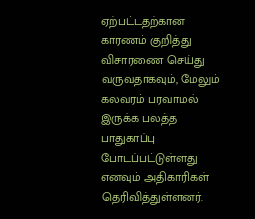ஏற்பட்டதற்கான காரணம் குறித்து விசாரணை செய்து வருவதாகவும், மேலும் கலவரம் பரவாமல் இருக்க பலத்த பாதுகாப்பு போடப்பட்டுள்ளது எனவும் அதிகாரிகள் தெரிவித்துள்ளனர்.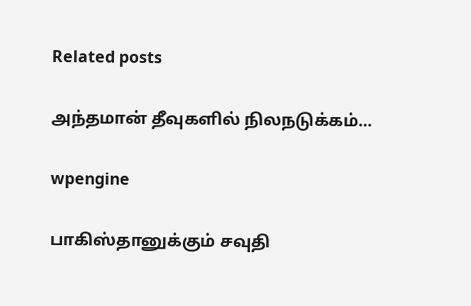Related posts

அந்தமான் தீவுகளில் நிலநடுக்கம்…

wpengine

பாகிஸ்தானுக்கும் சவுதி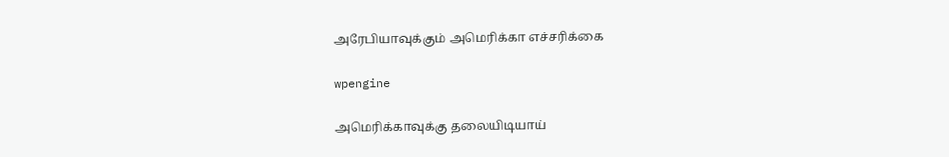அரேபியாவுக்கும் அமெரிக்கா எச்சரிக்கை

wpengine

அமெரிக்காவுக்கு தலையிடியாய்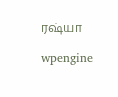ரஷ்யா

wpengine